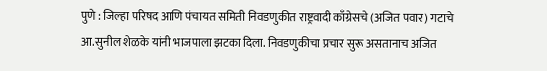पुणे : जिल्हा परिषद आणि पंचायत समिती निवडणुकीत राष्ट्रवादी काँग्रेसचे (अजित पवार) गटाचे आ.सुनील शेळके यांनी भाजपाला झटका दिला. निवडणुकीचा प्रचार सुरू असतानाच अजित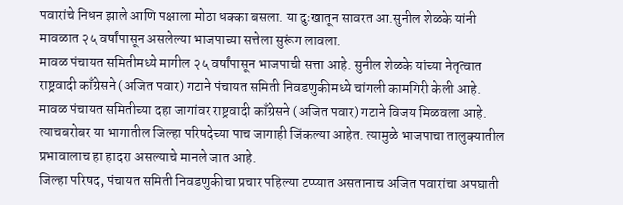पवारांचे निधन झाले आणि पक्षाला मोठा धक्का बसला. या दुःखातून सावरत आ.सुनील शेळके यांनी मावळात २५ वर्षांपासून असलेल्या भाजपाच्या सत्तेला सुरूंग लावला.
मावळ पंचायत समितीमध्ये मागील २५ वर्षांपासून भाजपाची सत्ता आहे. सुनील शेळके यांच्या नेतृत्वात राष्ट्रवादी काँग्रेसने (अजित पवार) गटाने पंचायत समिती निवडणुकीमध्ये चांगली कामगिरी केली आहे. मावळ पंचायत समितीच्या दहा जागांवर राष्ट्रवादी काँग्रेसने (अजित पवार) गटाने विजय मिळवला आहे. त्याचबरोबर या भागातील जिल्हा परिषदेच्या पाच जागाही जिंकल्या आहेत. त्यामुळे भाजपाचा तालुक्यातील प्रभावालाच हा हादरा असल्याचे मानले जात आहे.
जिल्हा परिषद, पंचायत समिती निवडणुकीचा प्रचार पहिल्या टप्प्यात असतानाच अजित पवारांचा अपघाती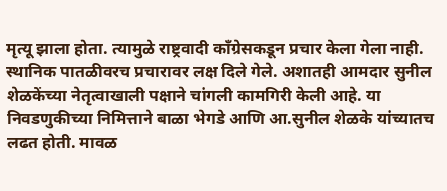मृत्यू झाला होता. त्यामुळे राष्ट्रवादी काँग्रेसकडून प्रचार केला गेला नाही. स्थानिक पातळीवरच प्रचारावर लक्ष दिले गेले. अशातही आमदार सुनील शेळकेंच्या नेतृत्वाखाली पक्षाने चांगली कामगिरी केली आहे. या निवडणुकीच्या निमित्ताने बाळा भेगडे आणि आ.सुनील शेळके यांच्यातच लढत होती. मावळ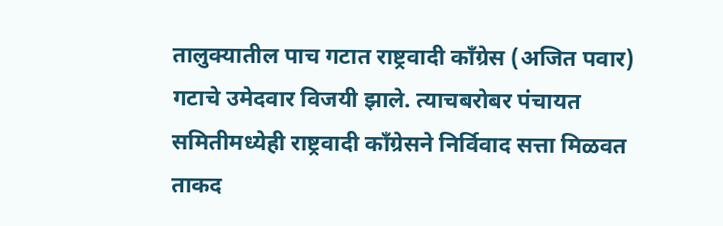तालुक्यातील पाच गटात राष्ट्रवादी काँग्रेस (अजित पवार) गटाचे उमेदवार विजयी झाले. त्याचबरोबर पंचायत समितीमध्येही राष्ट्रवादी काँग्रेसने निर्विवाद सत्ता मिळवत ताकद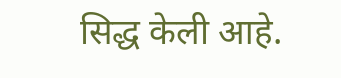सिद्ध केली आहे.